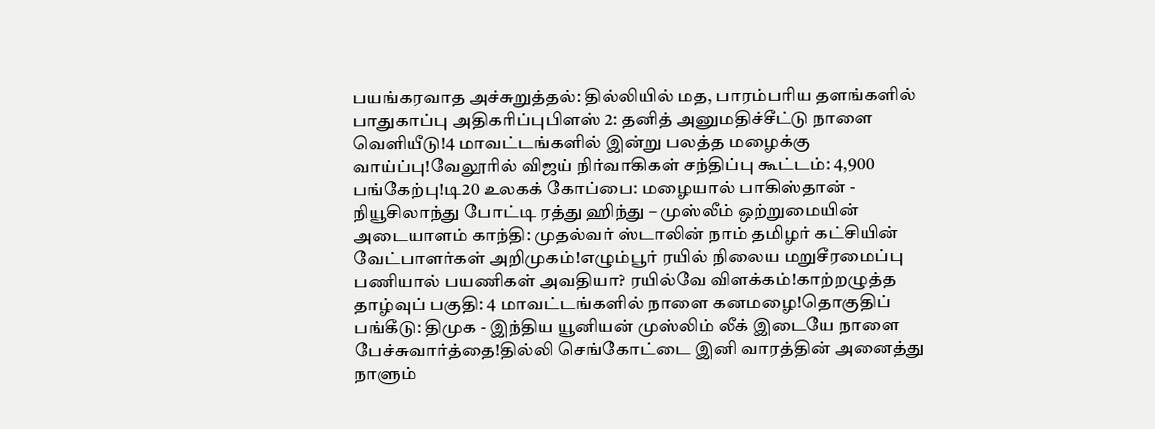பயங்கரவாத அச்சுறுத்தல்: தில்லியில் மத, பாரம்பரிய தளங்களில் பாதுகாப்பு அதிகரிப்புபிளஸ் 2: தனித் அனுமதிச்சீட்டு நாளை வெளியீடு!4 மாவட்டங்களில் இன்று பலத்த மழைக்கு வாய்ப்பு!வேலூரில் விஜய் நிர்வாகிகள் சந்திப்பு கூட்டம்: 4,900 பங்கேற்பு!டி20 உலகக் கோப்பை: மழையால் பாகிஸ்தான் - நியூசிலாந்து போட்டி ரத்து ஹிந்து – முஸ்லீம் ஒற்றுமையின் அடையாளம் காந்தி: முதல்வர் ஸ்டாலின் நாம் தமிழர் கட்சியின் வேட்பாளர்கள் அறிமுகம்!எழும்பூர் ரயில் நிலைய மறுசீரமைப்பு பணியால் பயணிகள் அவதியா? ரயில்வே விளக்கம்!காற்றழுத்த தாழ்வுப் பகுதி: 4 மாவட்டங்களில் நாளை கனமழை!தொகுதிப் பங்கீடு: திமுக - இந்திய யூனியன் முஸ்லிம் லீக் இடையே நாளை பேச்சுவார்த்தை!தில்லி செங்கோட்டை இனி வாரத்தின் அனைத்து நாளும்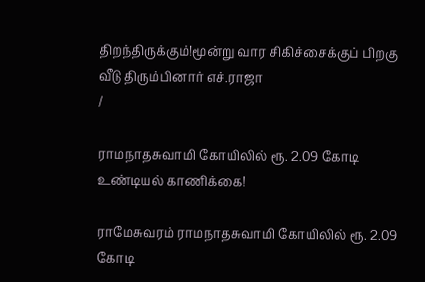திறந்திருக்கும்!மூன்று வார சிகிச்சைக்குப் பிறகு வீடு திரும்பினார் எச்.ராஜா
/

ராமநாதசுவாமி கோயிலில் ரூ. 2.09 கோடி உண்டியல் காணிக்கை!

ராமேசுவரம் ராமநாதசுவாமி கோயிலில் ரூ. 2.09 கோடி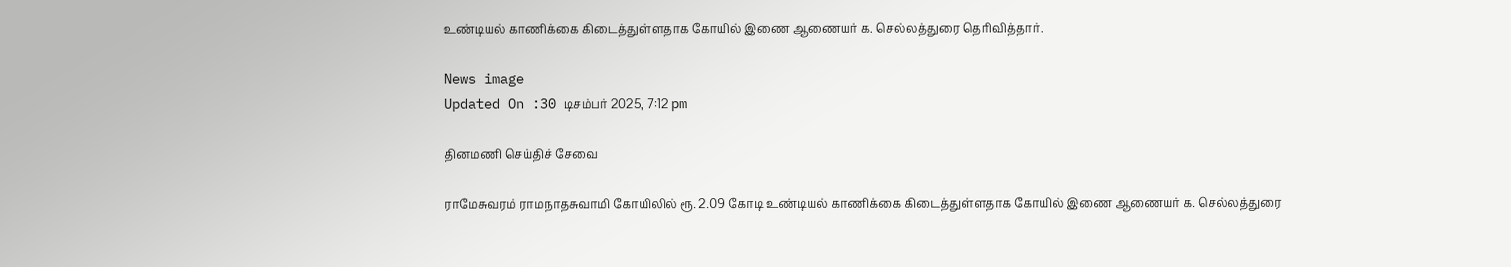உண்டியல் காணிக்கை கிடைத்துள்ளதாக கோயில் இணை ஆணையர் க. செல்லத்துரை தெரிவித்தார்.

News image
Updated On :30 டிசம்பர் 2025, 7:12 pm

தினமணி செய்திச் சேவை

ராமேசுவரம் ராமநாதசுவாமி கோயிலில் ரூ. 2.09 கோடி உண்டியல் காணிக்கை கிடைத்துள்ளதாக கோயில் இணை ஆணையர் க. செல்லத்துரை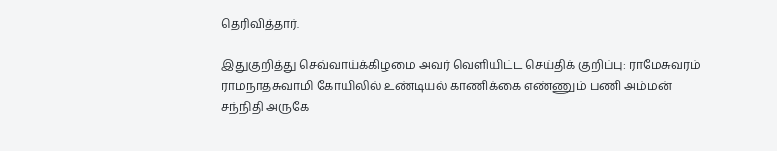தெரிவித்தார்.

இதுகுறித்து செவ்வாய்க்கிழமை அவர் வெளியிட்ட செய்திக் குறிப்பு: ராமேசுவரம் ராமநாதசுவாமி கோயிலில் உண்டியல் காணிக்கை எண்ணும் பணி அம்மன் சந்நிதி அருகே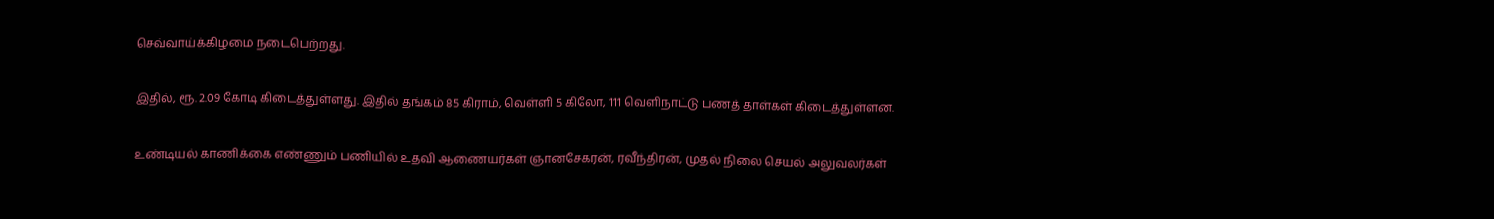செவ்வாய்க்கிழமை நடைபெற்றது.

இதில், ரூ. 2.09 கோடி கிடைத்துள்ளது. இதில் தங்கம் 85 கிராம், வெள்ளி 5 கிலோ, 111 வெளிநாட்டு பணத் தாள்கள் கிடைத்துள்ளன.

உண்டியல் காணிக்கை எண்ணும் பணியில் உதவி ஆணையர்கள் ஞானசேகரன், ரவீந்திரன், முதல் நிலை செயல் அலுவலர்கள்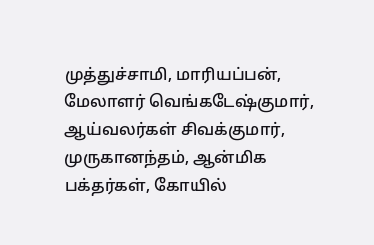முத்துச்சாமி, மாரியப்பன், மேலாளர் வெங்கடேஷ்குமார், ஆய்வலர்கள் சிவக்குமார், முருகானந்தம், ஆன்மிக பக்தர்கள், கோயில்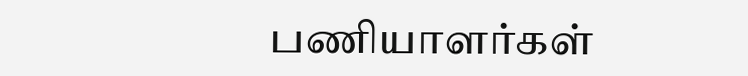பணியாளர்கள்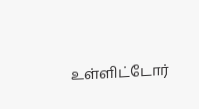உள்ளிட்டோர்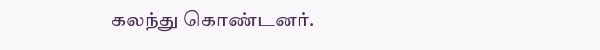கலந்து கொண்டனர்.